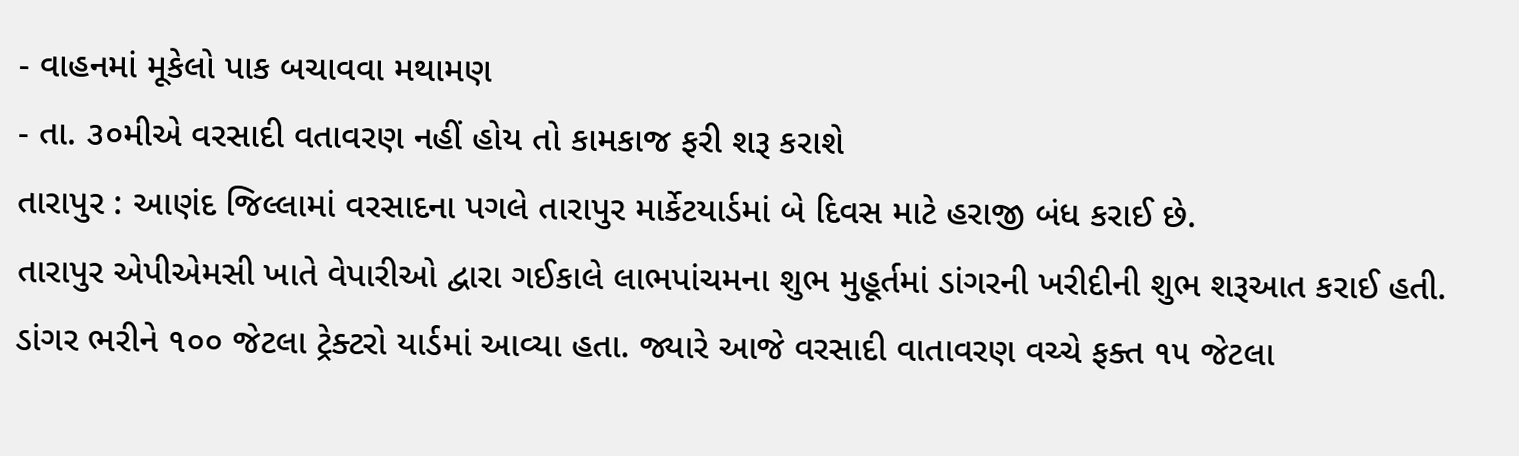- વાહનમાં મૂકેલો પાક બચાવવા મથામણ
- તા. ૩૦મીએ વરસાદી વતાવરણ નહીં હોય તો કામકાજ ફરી શરૂ કરાશે
તારાપુર : આણંદ જિલ્લામાં વરસાદના પગલે તારાપુર માર્કેટયાર્ડમાં બે દિવસ માટે હરાજી બંધ કરાઈ છે.
તારાપુર એપીએમસી ખાતે વેપારીઓ દ્વારા ગઈકાલે લાભપાંચમના શુભ મુહૂર્તમાં ડાંગરની ખરીદીની શુભ શરૂઆત કરાઈ હતી. ડાંગર ભરીને ૧૦૦ જેટલા ટ્રેક્ટરો યાર્ડમાં આવ્યા હતા. જ્યારે આજે વરસાદી વાતાવરણ વચ્ચે ફક્ત ૧૫ જેટલા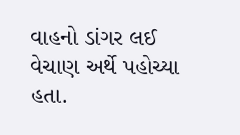વાહનો ડાંગર લઈ વેચાણ અર્થે પહોચ્યા હતા.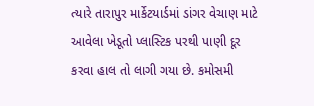ત્યારે તારાપુર માર્કેટયાર્ડમાં ડાંગર વેચાણ માટે આવેલા ખેડૂતો પ્લાસ્ટિક પરથી પાણી દૂર કરવા હાલ તો લાગી ગયા છે. કમોસમી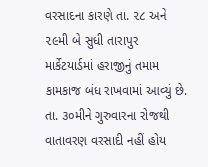વરસાદના કારણે તા. ૨૮ અને ૨૯મી બે સુધી તારાપુર માર્કેટયાર્ડમાં હરાજીનું તમામ કામકાજ બંધ રાખવામાં આવ્યું છે. તા. ૩૦મીને ગુરુવારના રોજથી વાતાવરણ વરસાદી નહીં હોય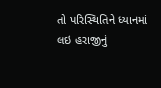તો પરિસ્થિતિને ધ્યાનમાં લઇ હરાજીનું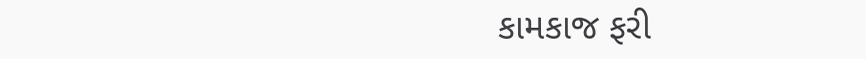કામકાજ ફરી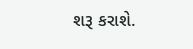શરૂ કરાશે.